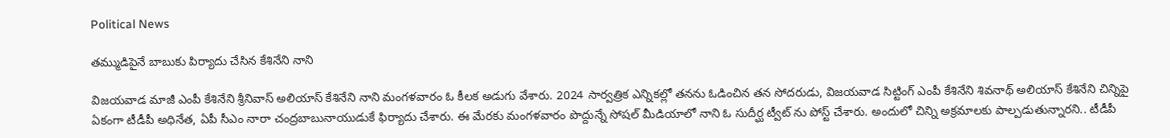Political News

తమ్ముడిపైనే బాబుకు పిర్యాదు చేసిన కేశినేని నాని

విజయవాడ మాజీ ఎంపీ కేశినేని శ్రీనివాస్ అలియాస్ కేశినేని నాని మంగళవారం ఓ కీలక అడుగు వేశారు. 2024 సార్వత్రిక ఎన్నికల్లో తనను ఓడించిన తన సోదరుడు, విజయవాడ సిట్టింగ్ ఎంపీ కేశినేని శివనాథ్ అలియాస్ కేశినేని చిన్నిపై ఏకంగా టీడీపీ అధినేత, ఏపీ సీఎం నారా చంద్రబాబునాయుడుకే ఫిర్యాదు చేశారు. ఈ మేరకు మంగళవారం పొద్దున్నే సోషల్ మీడియాలో నాని ఓ సుదీర్ఘ ట్వీట్ ను పోస్ట్ చేశారు. అందులో చిన్ని అక్రమాలకు పాల్పడుతున్నారని.. టీడీపీ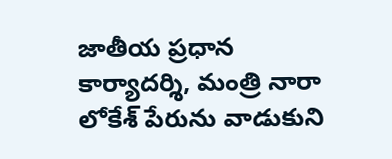జాతీయ ప్రధాన కార్యాదర్శి, మంత్రి నారా లోకేశ్ పేరును వాడుకుని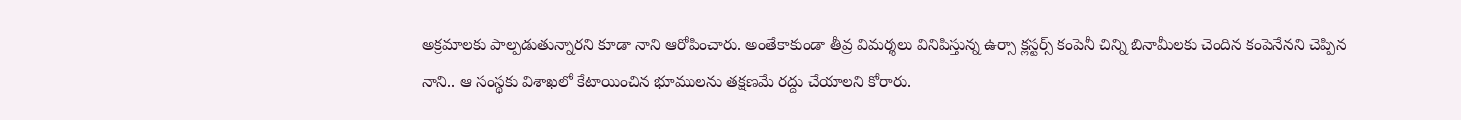అక్రమాలకు పాల్పడుతున్నారని కూడా నాని ఆరోపించారు. అంతేకాకుండా తీవ్ర విమర్శలు వినిపిస్తున్న ఉర్సా క్లస్టర్స్ కంపెనీ చిన్ని బినామీలకు చెందిన కంపెనేనని చెప్పిన నాని.. ఆ సంస్థకు విశాఖలో కేటాయించిన భూములను తక్షణమే రద్దు చేయాలని కోరారు.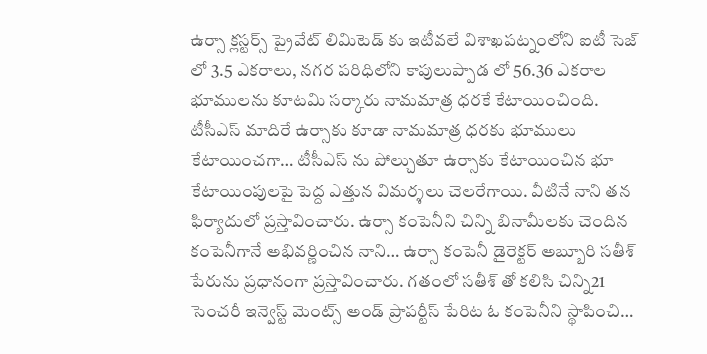ఉర్సా క్లస్టర్స్ ప్రైవేట్ లిమిటెడ్ కు ఇటీవలే విశాఖపట్నంలోని ఐటీ సెజ్ లో 3.5 ఎకరాలు, నగర పరిధిలోని కాపులుప్పాడ లో 56.36 ఎకరాల భూములను కూటమి సర్కారు నామమాత్ర ధరకే కేటాయించింది. టీసీఎస్ మాదిరే ఉర్సాకు కూడా నామమాత్ర ధరకు భూములు కేటాయించగా… టీసీఎస్ ను పోల్చుతూ ఉర్సాకు కేటాయించిన భూ కేటాయింపులపై పెద్ద ఎత్తున విమర్శలు చెలరేగాయి. వీటినే నాని తన ఫిర్యాదులో ప్రస్తావించారు. ఉర్సా కంపెనీని చిన్ని బినామీలకు చెందిన కంపెనీగానే అభివర్ణించిన నాని… ఉర్సా కంపెనీ డైరెక్టర్ అబ్బూరి సతీశ్ పేరును ప్రధానంగా ప్రస్తావించారు. గతంలో సతీశ్ తో కలిసి చిన్ని21 సెంచరీ ఇన్వెస్ట్ మెంట్స్ అండ్ ప్రాపర్టీస్ పేరిట ఓ కంపెనీని స్థాపించి…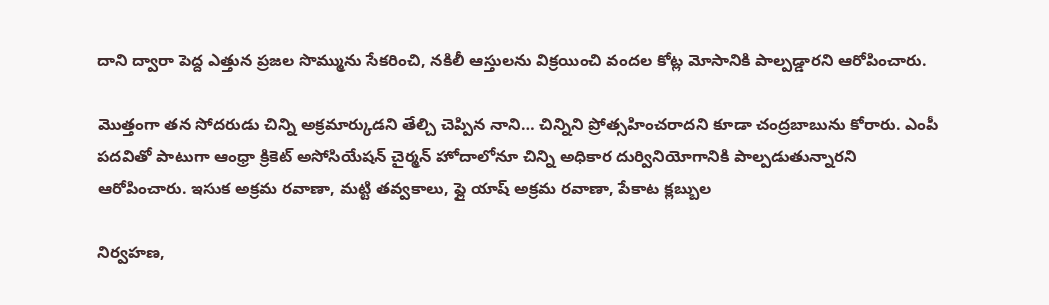దాని ద్వారా పెద్ద ఎత్తున ప్రజల సొమ్మును సేకరించి, నకిలీ ఆస్తులను విక్రయించి వందల కోట్ల మోసానికి పాల్పడ్డారని ఆరోపించారు.

మొత్తంగా తన సోదరుడు చిన్ని అక్రమార్కుడని తేల్చి చెప్పిన నాని… చిన్నిని ప్రోత్సహించరాదని కూడా చంద్రబాబును కోరారు. ఎంపీ పదవితో పాటుగా ఆంధ్రా క్రికెట్ అసోసియేషన్ చైర్మన్ హోదాలోనూ చిన్ని అధికార దుర్వినియోగానికి పాల్పడుతున్నారని ఆరోపించారు. ఇసుక అక్రమ రవాణా, మట్టి తవ్వకాలు, ఫ్లై యాష్ అక్రమ రవాణా, పేకాట క్లబ్బుల

నిర్వహణ,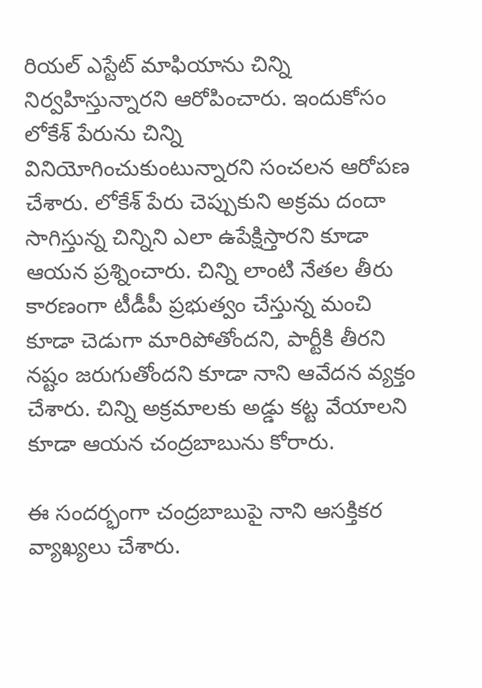రియల్ ఎస్టేట్ మాఫియాను చిన్ని నిర్వహిస్తున్నారని ఆరోపించారు. ఇందుకోసం లోకేశ్ పేరును చిన్ని వినియోగించుకుంటున్నారని సంచలన ఆరోపణ చేశారు. లోకేశ్ పేరు చెప్పుకుని అక్రమ దందా సాగిస్తున్న చిన్నిని ఎలా ఉపేక్షిస్తారని కూడా ఆయన ప్రశ్నించారు. చిన్ని లాంటి నేతల తీరు కారణంగా టీడీపీ ప్రభుత్వం చేస్తున్న మంచి కూడా చెడుగా మారిపోతోందని, పార్టీకి తీరని నష్టం జరుగుతోందని కూడా నాని ఆవేదన వ్యక్తం చేశారు. చిన్ని అక్రమాలకు అడ్డు కట్ట వేయాలని కూడా ఆయన చంద్రబాబును కోరారు.

ఈ సందర్భంగా చంద్రబాబుపై నాని ఆసక్తికర వ్యాఖ్యలు చేశారు.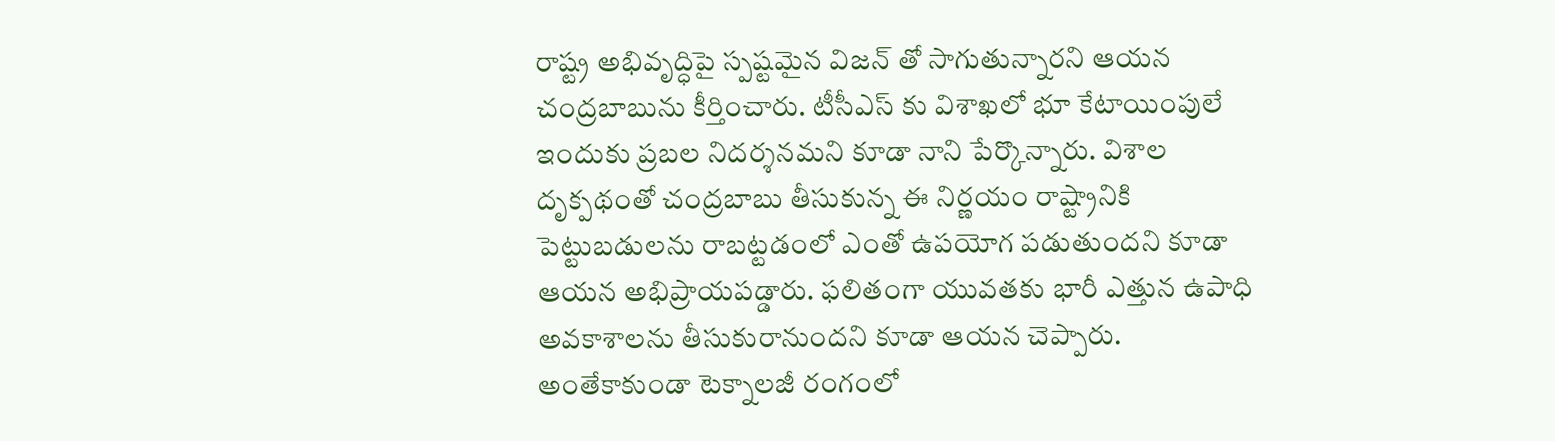రాష్ట్ర అభివృద్ధిపై స్పష్టమైన విజన్ తో సాగుతున్నారని ఆయన చంద్రబాబును కీర్తించారు. టీసీఎస్ కు విశాఖలో భూ కేటాయింపులే ఇందుకు ప్రబల నిదర్శనమని కూడా నాని పేర్కొన్నారు. విశాల దృక్పథంతో చంద్రబాబు తీసుకున్న ఈ నిర్ణయం రాష్ట్రానికి పెట్టుబడులను రాబట్టడంలో ఎంతో ఉపయోగ పడుతుందని కూడా ఆయన అభిప్రాయపడ్డారు. ఫలితంగా యువతకు భారీ ఎత్తున ఉపాధి అవకాశాలను తీసుకురానుందని కూడా ఆయన చెప్పారు. అంతేకాకుండా టెక్నాలజీ రంగంలో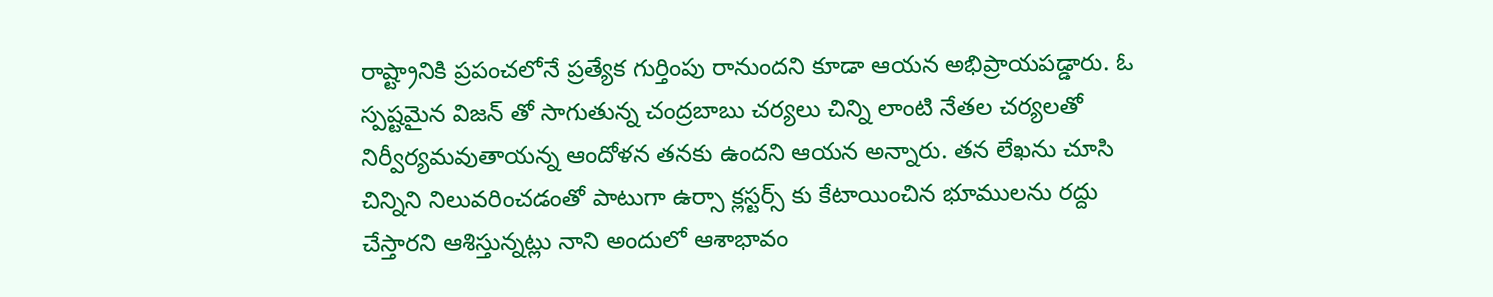రాష్ట్రానికి ప్రపంచలోనే ప్రత్యేక గుర్తింపు రానుందని కూడా ఆయన అభిప్రాయపడ్డారు. ఓ స్పష్టమైన విజన్ తో సాగుతున్న చంద్రబాబు చర్యలు చిన్ని లాంటి నేతల చర్యలతో నిర్వీర్యమవుతాయన్న ఆందోళన తనకు ఉందని ఆయన అన్నారు. తన లేఖను చూసి చిన్నిని నిలువరించడంతో పాటుగా ఉర్సా క్లస్టర్స్ కు కేటాయించిన భూములను రద్దు చేస్తారని ఆశిస్తున్నట్లు నాని అందులో ఆశాభావం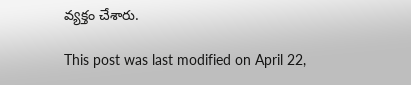వ్యక్తం చేశారు.

This post was last modified on April 22,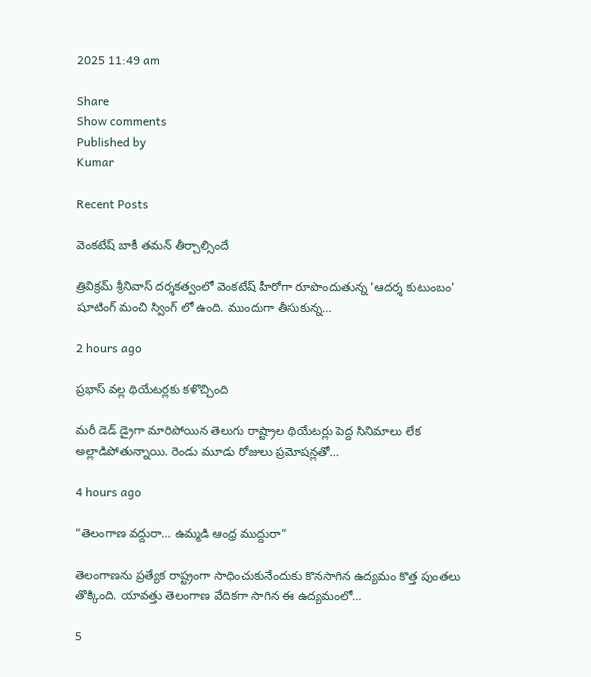2025 11:49 am

Share
Show comments
Published by
Kumar

Recent Posts

వెంకటేష్ బాకీ తమన్ తీర్చాల్సిందే

త్రివిక్రమ్ శ్రీనివాస్ దర్శకత్వంలో వెంకటేష్ హీరోగా రూపొందుతున్న 'ఆదర్శ కుటుంబం' షూటింగ్ మంచి స్వింగ్ లో ఉంది. ముందుగా తీసుకున్న…

2 hours ago

ప్రభాస్ వల్ల థియేటర్లకు కళొచ్చింది

మరీ డెడ్ డ్రైగా మారిపోయిన తెలుగు రాష్ట్రాల థియేటర్లు పెద్ద సినిమాలు లేక అల్లాడిపోతున్నాయి. రెండు మూడు రోజులు ప్రమోషన్లతో…

4 hours ago

“తెలంగాణ వద్దురా… ఉమ్మడి ఆంధ్ర ముద్దురా”

తెలంగాణను ప్రత్యేక రాష్ట్రంగా సాధించుకునేందుకు కొనసాగిన ఉద్యమం కొత్త పుంతలు తొక్కింది. యావత్తు తెలంగాణ వేదికగా సాగిన ఈ ఉద్యమంలో…

5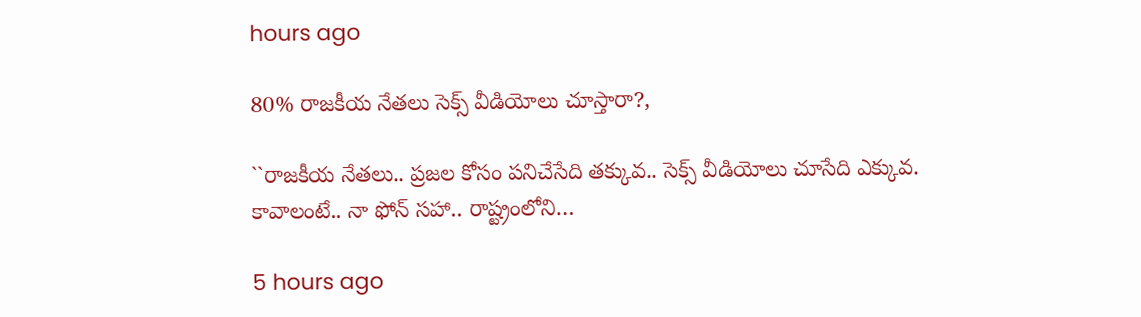hours ago

80% రాజ‌కీయ నేత‌లు సెక్స్ వీడియోలు చూస్తారా?,

``రాజ‌కీయ నేత‌లు.. ప్ర‌జ‌ల కోసం ప‌నిచేసేది త‌క్కువ‌.. సెక్స్ వీడియోలు చూసేది ఎక్కువ‌. కావాలంటే.. నా ఫోన్ స‌హా.. రాష్ట్రంలోని…

5 hours ago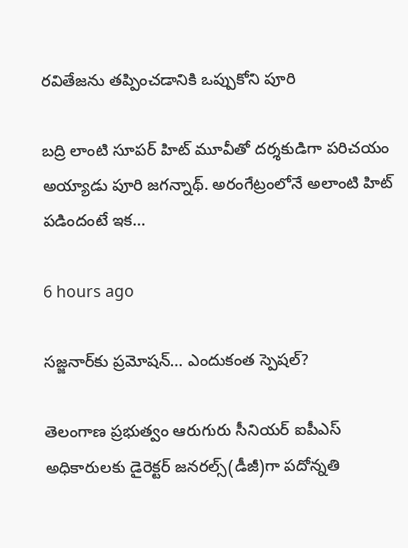ర‌వితేజ‌ను త‌ప్పించ‌డానికి ఒప్పుకోని పూరి

బద్రి లాంటి సూప‌ర్ హిట్ మూవీతో ద‌ర్శ‌కుడిగా ప‌రిచ‌యం అయ్యాడు పూరి జ‌గ‌న్నాథ్. అరంగేట్రంలోనే అలాంటి హిట్ ప‌డిందంటే ఇక…

6 hours ago

స‌జ్జ‌నార్‌కు ప్ర‌మోష‌న్‌… ఎందుకంత స్పెషల్?

తెలంగాణ ప్ర‌భుత్వం ఆరుగురు సీనియ‌ర్ ఐపీఎస్ అధికారుల‌కు డైరెక్ట‌ర్ జ‌న‌ర‌ల్స్‌(డీజీ)గా ప‌దోన్న‌తి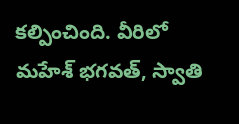క‌ల్పించింది. వీరిలో మ‌హేశ్ భ‌గ‌వ‌త్‌, స్వాతి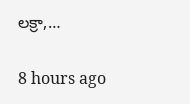ల‌క్రా,…

8 hours ago